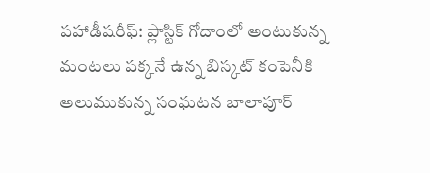పహాడీషరీఫ్: ప్లాస్టిక్ గోదాంలో అంటుకున్న మంటలు పక్కనే ఉన్న బిస్కట్ కంపెనీకి అలుముకున్న సంఘటన బాలాపూర్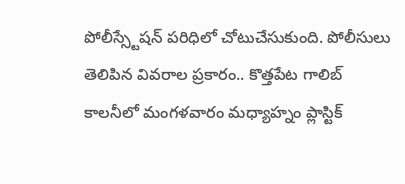పోలీస్స్టేషన్ పరిధిలో చోటుచేసుకుంది. పోలీసులు తెలిపిన వివరాల ప్రకారం.. కొత్తపేట గాలిబ్ కాలనీలో మంగళవారం మధ్యాహ్నం ప్లాస్టిక్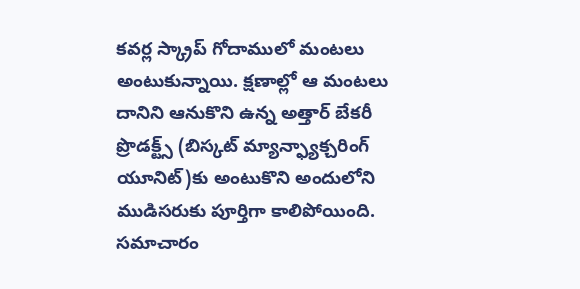కవర్ల స్క్రాప్ గోదాములో మంటలు అంటుకున్నాయి. క్షణాల్లో ఆ మంటలు దానిని ఆనుకొని ఉన్న అత్తార్ బేకరీ ప్రొడక్ట్స్ (బిస్కట్ మ్యాన్ఫ్యాక్చరింగ్ యూనిట్)కు అంటుకొని అందులోని ముడిసరుకు పూర్తిగా కాలిపోయింది. సమాచారం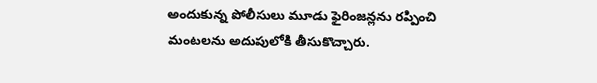అందుకున్న పోలీసులు మూడు ఫైరింజన్లను రప్పించి మంటలను అదుపులోకి తీసుకొచ్చారు.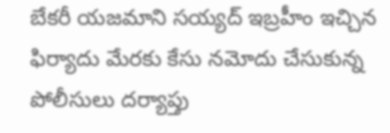బేకరీ యజమాని సయ్యద్ ఇబ్రహీం ఇచ్చిన ఫిర్యాదు మేరకు కేసు నమోదు చేసుకున్న పోలీసులు దర్యాప్తు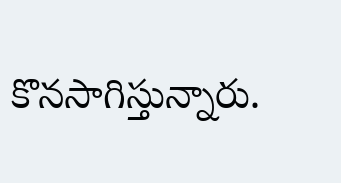కొనసాగిస్తున్నారు.